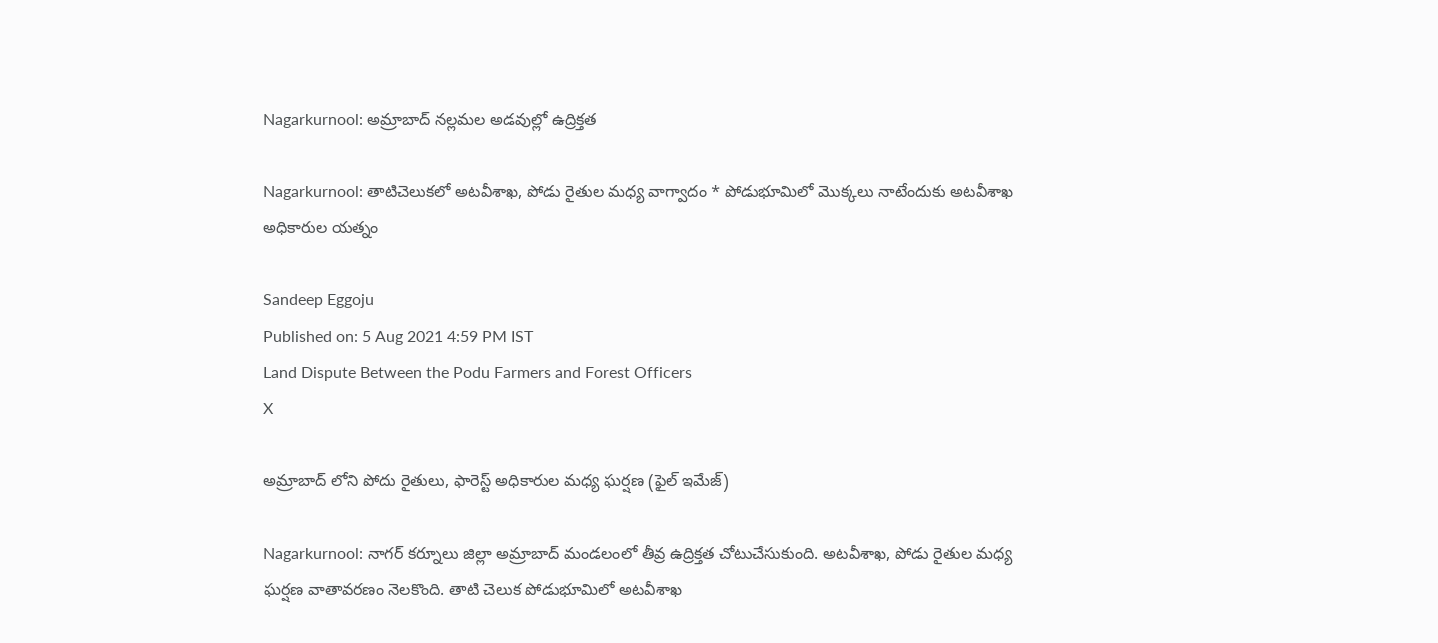Nagarkurnool: అమ్రాబాద్‌ నల్లమల అడవుల్లో ఉద్రిక్తత

Nagarkurnool: తాటిచెలుకలో అటవీశాఖ, పోడు రైతుల మధ్య వాగ్వాదం * పోడుభూమిలో మొక్కలు నాటేందుకు అటవీశాఖ అధికారుల యత్నం

Sandeep Eggoju
Published on: 5 Aug 2021 4:59 PM IST
Land Dispute Between the Podu Farmers and Forest Officers
X

అమ్రాబాద్ లోని పోదు రైతులు, ఫారెస్ట్ అధికారుల మధ్య ఘర్షణ (ఫైల్ ఇమేజ్)

Nagarkurnool: నాగర్ కర్నూలు జిల్లా అమ్రాబాద్ మండలంలో తీవ్ర ఉద్రిక్తత చోటుచేసుకుంది. అటవీశాఖ, పోడు రైతుల మధ్య ఘర్షణ వాతావరణం నెలకొంది. తాటి చెలుక పోడుభూమిలో అటవీశాఖ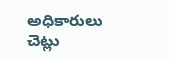అధికారులు చెట్లు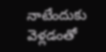నాటేందుకు వెళ్లడంతో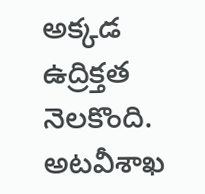అక్కడ ఉద్రిక్తత నెలకొంది. అటవీశాఖ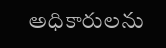అధికారులను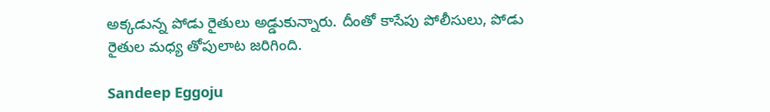అక్కడున్న పోడు రైతులు అడ్డుకున్నారు. దీంతో కాసేపు పోలీసులు, పోడు రైతుల మధ్య తోపులాట జరిగింది.

Sandeep Eggoju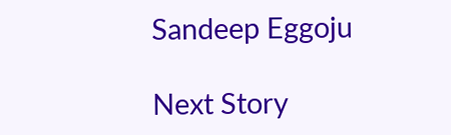Sandeep Eggoju

Next Story